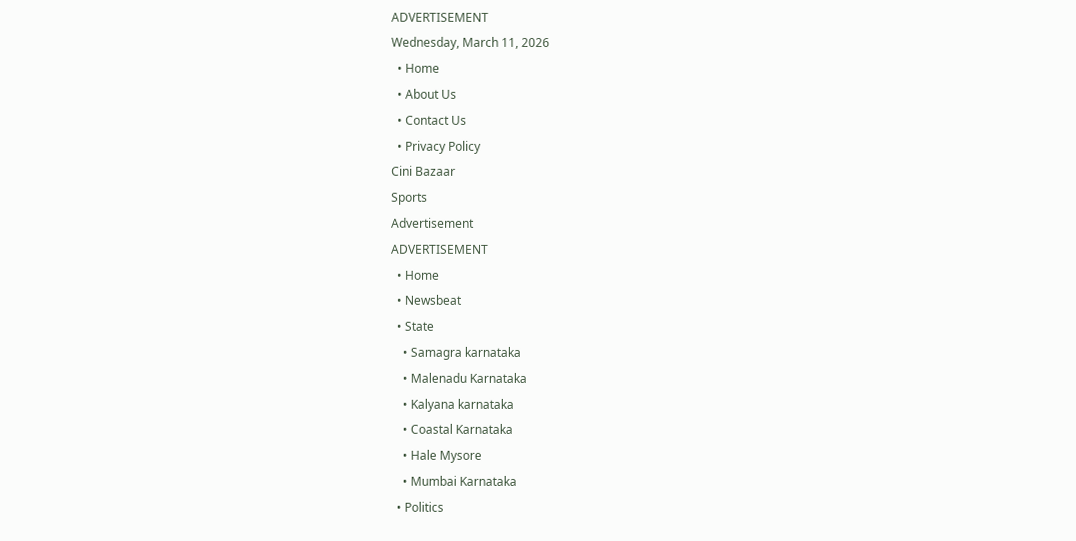ADVERTISEMENT
Wednesday, March 11, 2026
  • Home
  • About Us
  • Contact Us
  • Privacy Policy
Cini Bazaar
Sports
Advertisement
ADVERTISEMENT
  • Home
  • Newsbeat
  • State
    • Samagra karnataka
    • Malenadu Karnataka
    • Kalyana karnataka
    • Coastal Karnataka
    • Hale Mysore
    • Mumbai Karnataka
  • Politics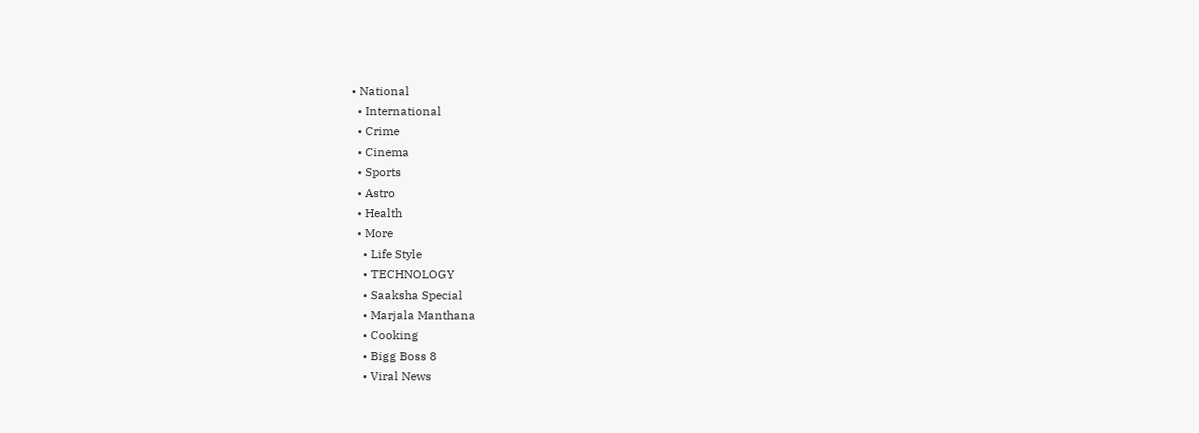• National
  • International
  • Crime
  • Cinema
  • Sports
  • Astro
  • Health
  • More
    • Life Style
    • TECHNOLOGY
    • Saaksha Special
    • Marjala Manthana
    • Cooking
    • Bigg Boss 8
    • Viral News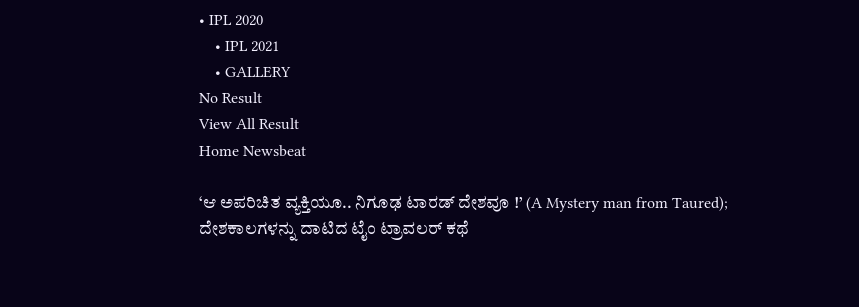• IPL 2020
    • IPL 2021
    • GALLERY
No Result
View All Result
Home Newsbeat

‘ಆ ಅಪರಿಚಿತ ವ್ಯಕ್ತಿಯೂ.. ನಿಗೂಢ ಟಾರಡ್ ದೇಶವೂ !’ (A Mystery man from Taured); ದೇಶಕಾಲಗಳನ್ನು ದಾಟಿದ ಟೈಂ ಟ್ರಾವಲರ್ ಕಥೆ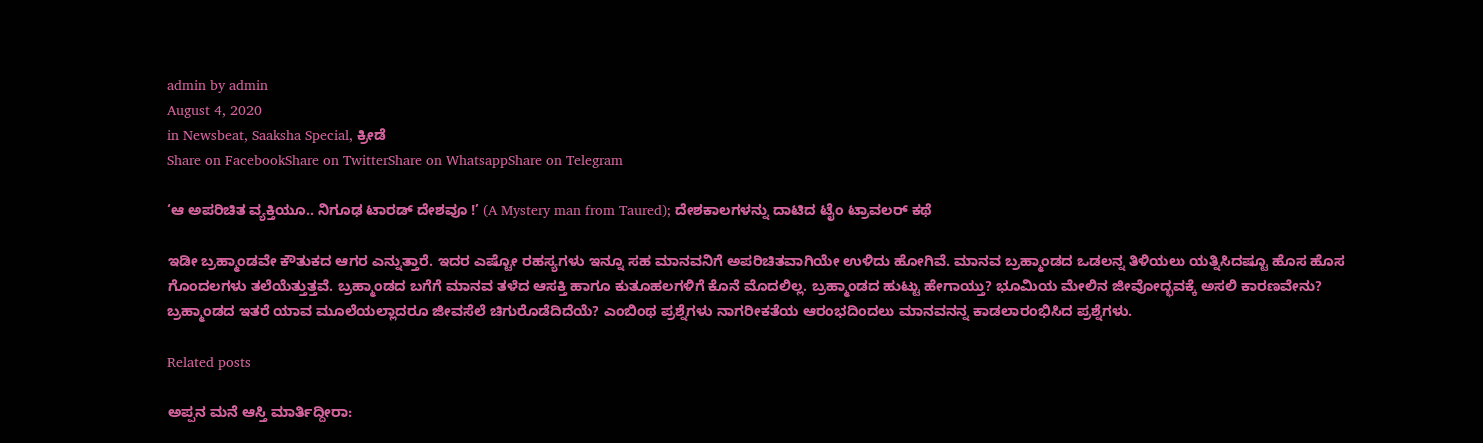admin by admin
August 4, 2020
in Newsbeat, Saaksha Special, ಕ್ರೀಡೆ
Share on FacebookShare on TwitterShare on WhatsappShare on Telegram

‘ಆ ಅಪರಿಚಿತ ವ್ಯಕ್ತಿಯೂ.. ನಿಗೂಢ ಟಾರಡ್ ದೇಶವೂ !’ (A Mystery man from Taured); ದೇಶಕಾಲಗಳನ್ನು ದಾಟಿದ ಟೈಂ ಟ್ರಾವಲರ್ ಕಥೆ

ಇಡೀ ಬ್ರಹ್ಮಾಂಡವೇ ಕೌತುಕದ ಆಗರ ಎನ್ನುತ್ತಾರೆ. ಇದರ ಎಷ್ಟೋ ರಹಸ್ಯಗಳು ಇನ್ನೂ ಸಹ ಮಾನವನಿಗೆ ಅಪರಿಚಿತವಾಗಿಯೇ ಉಳಿದು ಹೋಗಿವೆ. ಮಾನವ ಬ್ರಹ್ಮಾಂಡದ ಒಡಲನ್ನ ತಿಳಿಯಲು ಯತ್ನಿಸಿದಷ್ಟೂ ಹೊಸ ಹೊಸ ಗೊಂದಲಗಳು ತಲೆಯೆತ್ತುತ್ತವೆ. ಬ್ರಹ್ಮಾಂಡದ ಬಗೆಗೆ ಮಾನವ ತಳೆದ ಆಸಕ್ತಿ ಹಾಗೂ ಕುತೂಹಲಗಳಿಗೆ ಕೊನೆ ಮೊದಲಿಲ್ಲ. ಬ್ರಹ್ಮಾಂಡದ ಹುಟ್ಟು ಹೇಗಾಯ್ತು? ಭೂಮಿಯ ಮೇಲಿನ ಜೀವೋದ್ಭವಕ್ಕೆ ಅಸಲಿ ಕಾರಣವೇನು? ಬ್ರಹ್ಮಾಂಡದ ಇತರೆ ಯಾವ ಮೂಲೆಯಲ್ಲಾದರೂ ಜೀವಸೆಲೆ ಚಿಗುರೊಡೆದಿದೆಯೆ‌? ಎಂಬಿಂಥ ಪ್ರಶ್ನೆಗಳು ನಾಗರೀಕತೆಯ ಆರಂಭದಿಂದಲು ಮಾನವನನ್ನ ಕಾಡಲಾರಂಭಿಸಿದ ಪ್ರಶ್ನೆಗಳು.

Related posts

ಅಪ್ಪನ ಮನೆ ಆಸ್ತಿ ಮಾರ್ತಿದ್ದೀರಾ: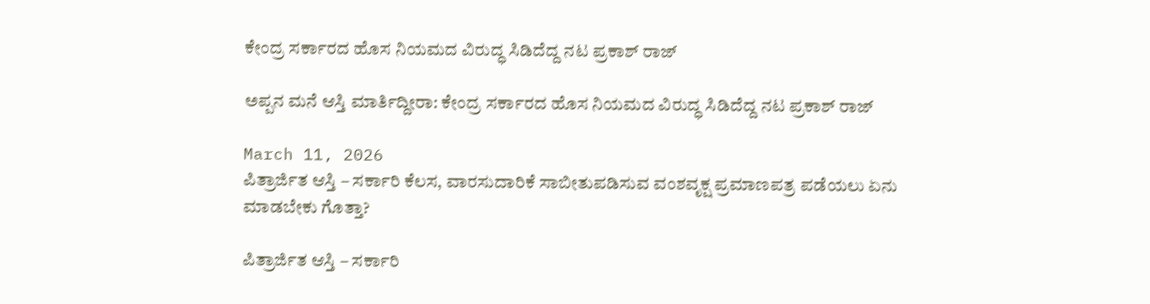ಕೇಂದ್ರ ಸರ್ಕಾರದ ಹೊಸ ನಿಯಮದ ವಿರುದ್ಧ ಸಿಡಿದೆದ್ದ ನಟ ಪ್ರಕಾಶ್ ರಾಜ್

ಅಪ್ಪನ ಮನೆ ಆಸ್ತಿ ಮಾರ್ತಿದ್ದೀರಾ: ಕೇಂದ್ರ ಸರ್ಕಾರದ ಹೊಸ ನಿಯಮದ ವಿರುದ್ಧ ಸಿಡಿದೆದ್ದ ನಟ ಪ್ರಕಾಶ್ ರಾಜ್

March 11, 2026
ಪಿತ್ರಾರ್ಜಿತ ಆಸ್ತಿ – ಸರ್ಕಾರಿ ಕೆಲಸ, ವಾರಸುದಾರಿಕೆ ಸಾಬೀತುಪಡಿಸುವ ವಂಶವೃಕ್ಷ ಪ್ರಮಾಣಪತ್ರ ಪಡೆಯಲು ಏನು ಮಾಡಬೇಕು ಗೊತ್ತಾ?

ಪಿತ್ರಾರ್ಜಿತ ಆಸ್ತಿ – ಸರ್ಕಾರಿ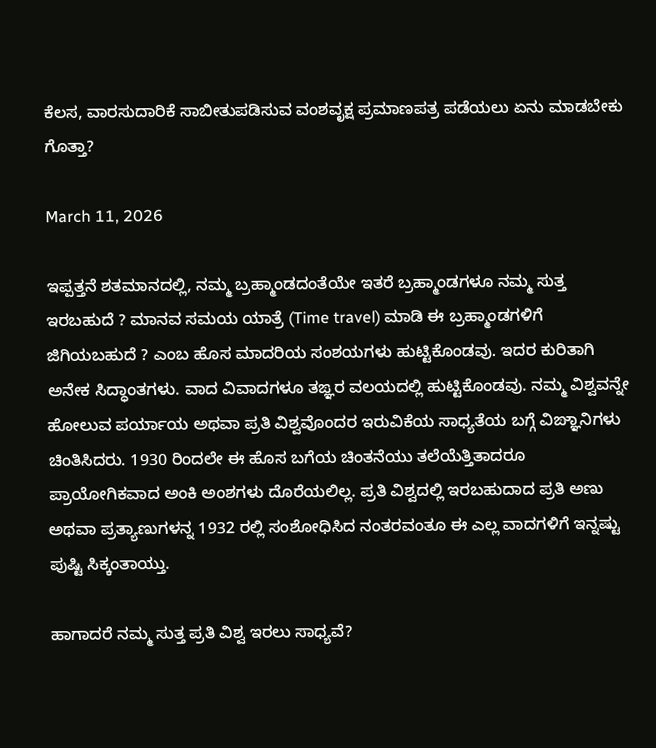ಕೆಲಸ, ವಾರಸುದಾರಿಕೆ ಸಾಬೀತುಪಡಿಸುವ ವಂಶವೃಕ್ಷ ಪ್ರಮಾಣಪತ್ರ ಪಡೆಯಲು ಏನು ಮಾಡಬೇಕು ಗೊತ್ತಾ?

March 11, 2026

ಇಪ್ಪತ್ತನೆ ಶತಮಾನದಲ್ಲಿ, ನಮ್ಮ ಬ್ರಹ್ಮಾಂಡದಂತೆಯೇ ಇತರೆ ಬ್ರಹ್ಮಾಂಡಗಳೂ ನಮ್ಮ ಸುತ್ತ ಇರಬಹುದೆ ? ಮಾನವ ಸಮಯ ಯಾತ್ರೆ (Time travel) ಮಾಡಿ ಈ ಬ್ರಹ್ಮಾಂಡಗಳಿಗೆ ಜಿಗಿಯಬಹುದೆ ? ಎಂಬ ಹೊಸ ಮಾದರಿಯ ಸಂಶಯಗಳು ಹುಟ್ಟಿಕೊಂಡವು. ಇದರ ಕುರಿತಾಗಿ ಅನೇಕ ಸಿದ್ಧಾಂತಗಳು. ವಾದ ವಿವಾದಗಳೂ ತಙ್ಞರ ವಲಯದಲ್ಲಿ ಹುಟ್ಟಿಕೊಂಡವು. ನಮ್ಮ ವಿಶ್ವವನ್ನೇ ಹೋಲುವ ಪರ್ಯಾಯ ಅಥವಾ ಪ್ರತಿ ವಿಶ್ವವೊಂದರ ಇರುವಿಕೆಯ ಸಾಧ್ಯತೆಯ ಬಗ್ಗೆ ವಿಙ್ಞಾನಿಗಳು ಚಿಂತಿಸಿದರು. 1930 ರಿಂದಲೇ ಈ ಹೊಸ ಬಗೆಯ ಚಿಂತನೆಯು ತಲೆಯೆತ್ತಿತಾದರೂ ಪ್ರಾಯೋಗಿಕವಾದ ಅಂಕಿ ಅಂಶಗಳು ದೊರೆಯಲಿಲ್ಲ. ಪ್ರತಿ ವಿಶ್ವದಲ್ಲಿ ಇರಬಹುದಾದ ಪ್ರತಿ ಅಣು ಅಥವಾ ಪ್ರತ್ಯಾಣುಗಳನ್ನ 1932 ರಲ್ಲಿ ಸಂಶೋಧಿಸಿದ ನಂತರವಂತೂ ಈ ಎಲ್ಲ ವಾದಗಳಿಗೆ ಇನ್ನಷ್ಟು ಪುಷ್ಟಿ ಸಿಕ್ಕಂತಾಯ್ತು.

ಹಾಗಾದರೆ ನಮ್ಮ ಸುತ್ತ ಪ್ರತಿ ವಿಶ್ವ ಇರಲು ಸಾಧ್ಯವೆ?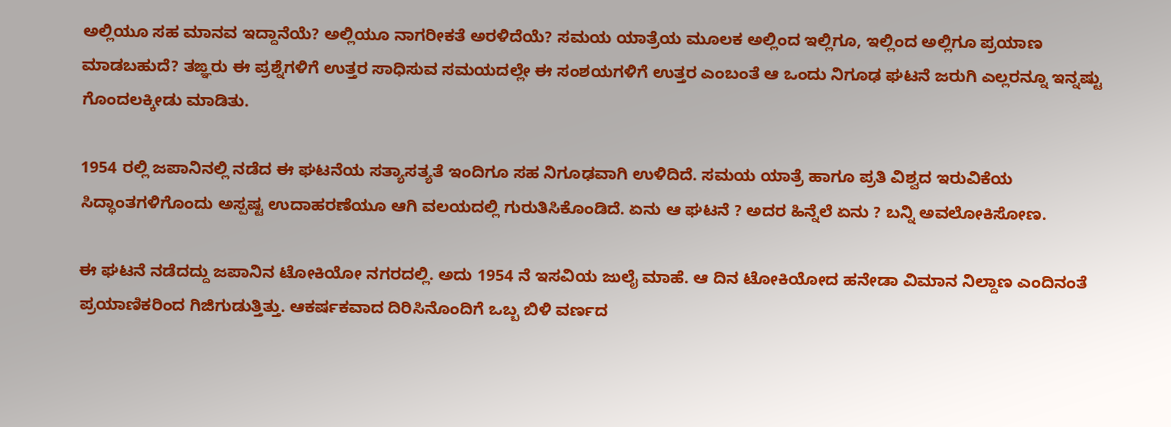ಅಲ್ಲಿಯೂ ಸಹ ಮಾನವ ಇದ್ದಾನೆಯೆ? ಅಲ್ಲಿಯೂ ನಾಗರೀಕತೆ ಅರಳಿದೆಯೆ? ಸಮಯ ಯಾತ್ರೆಯ ಮೂಲಕ ಅಲ್ಲಿಂದ ಇಲ್ಲಿಗೂ, ಇಲ್ಲಿಂದ ಅಲ್ಲಿಗೂ ಪ್ರಯಾಣ ಮಾಡಬಹುದೆ? ತಙ್ಞರು ಈ ಪ್ರಶ್ನೆಗಳಿಗೆ ಉತ್ತರ ಸಾಧಿಸುವ ಸಮಯದಲ್ಲೇ ಈ ಸಂಶಯಗಳಿಗೆ ಉತ್ತರ ಎಂಬಂತೆ ಆ ಒಂದು ನಿಗೂಢ ಘಟನೆ ಜರುಗಿ ಎಲ್ಲರನ್ನೂ ಇನ್ನಷ್ಟು ಗೊಂದಲಕ್ಕೀಡು ಮಾಡಿತು.

1954 ರಲ್ಲಿ ಜಪಾನಿನಲ್ಲಿ ನಡೆದ ಈ ಘಟನೆಯ ಸತ್ಯಾಸತ್ಯತೆ ಇಂದಿಗೂ ಸಹ ನಿಗೂಢವಾಗಿ ಉಳಿದಿದೆ. ಸಮಯ ಯಾತ್ರೆ ಹಾಗೂ ಪ್ರತಿ ವಿಶ್ವದ ಇರುವಿಕೆಯ ಸಿದ್ಧಾಂತಗಳಿಗೊಂದು ಅಸ್ಪಷ್ಟ ಉದಾಹರಣೆಯೂ ಆಗಿ ವಲಯದಲ್ಲಿ ಗುರುತಿಸಿಕೊಂಡಿದೆ. ಏನು ಆ ಘಟನೆ ? ಅದರ ಹಿನ್ನೆಲೆ ಏನು ? ಬನ್ನಿ ಅವಲೋಕಿಸೋಣ.

ಈ ಘಟನೆ ನಡೆದದ್ದು ಜಪಾನಿನ ಟೋಕಿಯೋ ನಗರದಲ್ಲಿ‌. ಅದು 1954 ನೆ ಇಸವಿಯ ಜುಲೈ ಮಾಹೆ. ಆ ದಿನ ಟೋಕಿಯೋದ ಹನೇಡಾ ವಿಮಾನ ನಿಲ್ದಾಣ ಎಂದಿನಂತೆ ಪ್ರಯಾಣಿಕರಿಂದ ಗಿಜಿಗುಡುತ್ತಿತ್ತು. ಆಕರ್ಷಕವಾದ ದಿರಿಸಿನೊಂದಿಗೆ ಒಬ್ಬ ಬಿಳಿ ವರ್ಣದ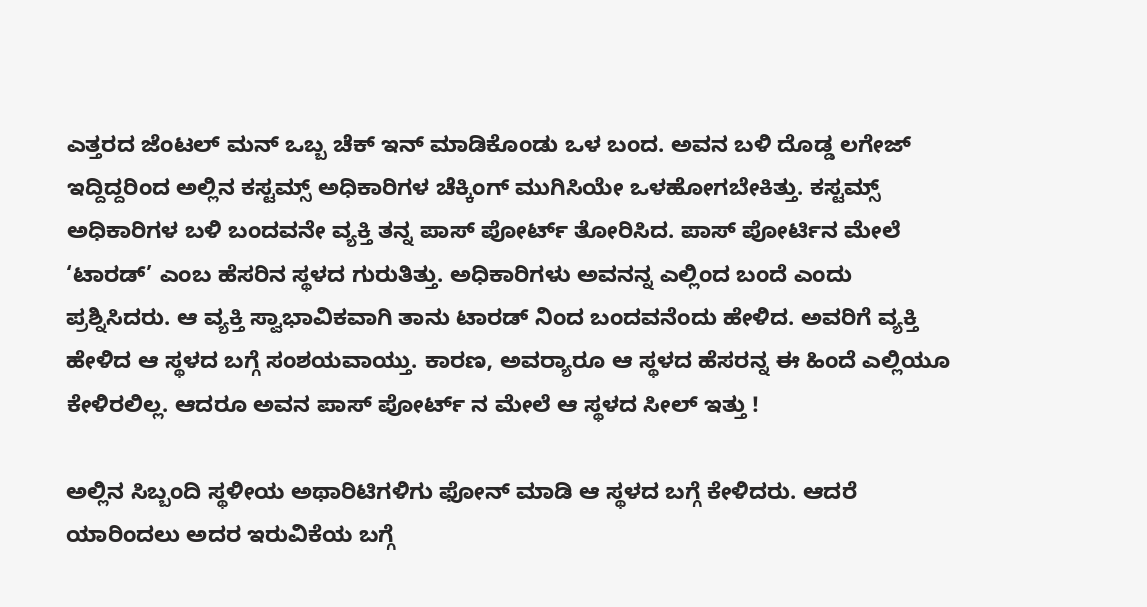ಎತ್ತರದ ಜೆಂಟಲ್ ಮನ್ ಒಬ್ಬ ಚೆಕ್ ಇನ್ ಮಾಡಿಕೊಂಡು ಒಳ ಬಂದ. ಅವನ ಬಳಿ ದೊಡ್ಡ ಲಗೇಜ್ ಇದ್ದಿದ್ದರಿಂದ ಅಲ್ಲಿನ‌ ಕಸ್ಟಮ್ಸ್ ಅಧಿಕಾರಿಗಳ ಚೆಕ್ಕಿಂಗ್ ಮುಗಿಸಿಯೇ ಒಳಹೋಗಬೇಕಿತ್ತು. ಕಸ್ಟಮ್ಸ್ ಅಧಿಕಾರಿಗಳ ಬಳಿ ಬಂದವನೇ ವ್ಯಕ್ತಿ ತನ್ನ ಪಾಸ್ ಪೋರ್ಟ್ ತೋರಿಸಿದ. ಪಾಸ್ ಪೋರ್ಟಿನ ಮೇಲೆ ‘ಟಾರಡ್’ ಎಂಬ ಹೆಸರಿನ ಸ್ಥಳದ ಗುರುತಿತ್ತು. ಅಧಿಕಾರಿಗಳು ಅವನನ್ನ ಎಲ್ಲಿಂದ ಬಂದೆ ಎಂದು ಪ್ರಶ್ನಿಸಿದರು. ಆ ವ್ಯಕ್ತಿ ಸ್ವಾಭಾವಿಕವಾಗಿ ತಾನು ಟಾರಡ್ ನಿಂದ ಬಂದವನೆಂದು ಹೇಳಿದ. ಅವರಿಗೆ ವ್ಯಕ್ತಿ ಹೇಳಿದ ಆ ಸ್ಥಳದ ಬಗ್ಗೆ ಸಂಶಯವಾಯ್ತು. ಕಾರಣ, ಅವರ‌್ಯಾರೂ ಆ ಸ್ಥಳದ ಹೆಸರನ್ನ ಈ ಹಿಂದೆ ಎಲ್ಲಿಯೂ ಕೇಳಿರಲಿಲ್ಲ. ಆದರೂ ಅವನ‌ ಪಾಸ್ ಪೋರ್ಟ್ ನ ಮೇಲೆ ಆ ಸ್ಥಳದ ಸೀಲ್ ಇತ್ತು !

ಅಲ್ಲಿನ ಸಿಬ್ಬಂದಿ ಸ್ಥಳೀಯ ಅಥಾರಿಟಿಗಳಿಗು ಫೋನ್ ಮಾಡಿ ಆ ಸ್ಥಳದ ಬಗ್ಗೆ ಕೇಳಿದರು. ಆದರೆ ಯಾರಿಂದಲು ಅದರ ಇರುವಿಕೆಯ ಬಗ್ಗೆ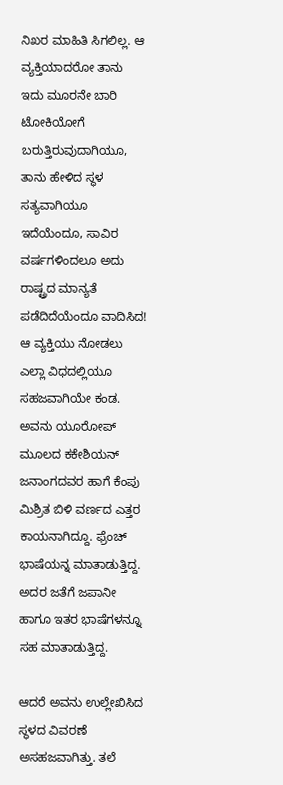ನಿಖರ ಮಾಹಿತಿ ಸಿಗಲಿಲ್ಲ. ಆ ವ್ಯಕ್ತಿಯಾದರೋ ತಾನು ಇದು ಮೂರನೇ ಬಾರಿ ಟೋಕಿಯೋಗೆ ಬರುತ್ತಿರುವುದಾಗಿಯೂ, ತಾನು ಹೇಳಿದ ಸ್ಥಳ ಸತ್ಯವಾಗಿಯೂ ಇದೆಯೆಂದೂ, ಸಾವಿರ ವರ್ಷಗಳಿಂದಲೂ ಅದು ರಾಷ್ಟ್ರದ ಮಾನ್ಯತೆ ಪಡೆದಿದೆಯೆಂದೂ ವಾದಿಸಿದ! ಆ ವ್ಯಕ್ತಿಯು ನೋಡಲು ಎಲ್ಲಾ ವಿಧದಲ್ಲಿಯೂ ಸಹಜವಾಗಿಯೇ ಕಂಡ. ಅವನು ಯೂರೋಪ್ ಮೂಲದ ಕಕೇಶಿಯನ್ ಜನಾಂಗದವರ ಹಾಗೆ ಕೆಂಪು ಮಿಶ್ರಿತ ಬಿಳಿ ವರ್ಣದ ಎತ್ತರ ಕಾಯನಾಗಿದ್ದೂ. ಫ್ರೆಂಚ್ ಭಾಷೆಯನ್ನ ಮಾತಾಡುತ್ತಿದ್ದ. ಅದರ ಜತೆಗೆ ಜಪಾನೀ ಹಾಗೂ ಇತರ ಭಾಷೆಗಳನ್ನೂ ಸಹ ಮಾತಾಡುತ್ತಿದ್ದ.

ಆದರೆ ಅವನು ಉಲ್ಲೇಖಿಸಿದ ಸ್ಥಳದ ವಿವರಣೆ ಅಸಹಜವಾಗಿತ್ತು. ತಲೆ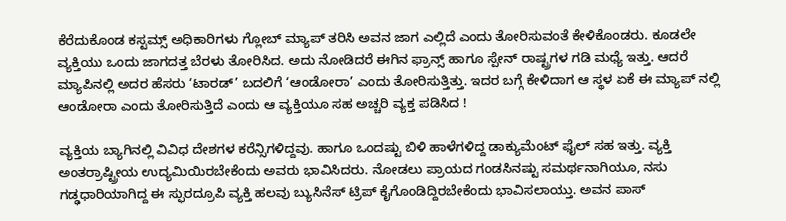ಕೆರೆದುಕೊಂಡ ಕಸ್ಟಮ್ಸ್ ಅಧಿಕಾರಿಗಳು ಗ್ಲೋಬ್ ಮ್ಯಾಪ್ ತರಿಸಿ ಅವನ ಜಾಗ ಎಲ್ಲಿದೆ ಎಂದು ತೋರಿಸುವಂತೆ ಕೇಳಿಕೊಂಡರು. ಕೂಡಲೇ ವ್ಯಕ್ತಿಯು ಒಂದು ಜಾಗದತ್ತ ಬೆರಳು ತೋರಿಸಿದ. ಅದು ನೋಡಿದರೆ ಈಗಿನ ಫ್ರಾನ್ಸ್ ಹಾಗೂ ಸ್ಪೇನ್ ರಾಷ್ಟ್ರಗಳ ಗಡಿ ಮಧ್ಯೆ ಇತ್ತು. ಆದರೆ ಮ್ಯಾಪಿನಲ್ಲಿ ಅದರ ಹೆಸರು ‘ಟಾರಡ್’ ಬದಲಿಗೆ ‘ಆಂಡೋರಾ’ ಎಂದು ತೋರಿಸುತ್ತಿತ್ತು. ಇದರ ಬಗ್ಗೆ ಕೇಳಿದಾಗ ಆ ಸ್ಥಳ ಏಕೆ ಈ ಮ್ಯಾಪ್ ನಲ್ಲಿ ಆಂಡೋರಾ ಎಂದು ತೋರಿಸುತ್ತಿದೆ ಎಂದು ಆ ವ್ಯಕ್ತಿಯೂ ಸಹ ಅಚ್ಚರಿ ವ್ಯಕ್ತ ಪಡಿಸಿದ !

ವ್ಯಕ್ತಿಯ ಬ್ಯಾಗಿನಲ್ಲಿ ವಿವಿಧ ದೇಶಗಳ ಕರೆನ್ಸಿಗಳಿದ್ದವು. ಹಾಗೂ ಒಂದಷ್ಟು ಬಿಳಿ ಹಾಳೆಗಳಿದ್ದ ಡಾಕ್ಯುಮೆಂಟ್ ಫೈಲ್ ಸಹ ಇತ್ತು. ವ್ಯಕ್ತಿ ಅಂತರ್ರಾಷ್ಟ್ರೀಯ ಉದ್ಯಮಿಯಿರಬೇಕೆಂದು ಅವರು ಭಾವಿಸಿದರು. ನೋಡಲು ಪ್ರಾಯದ ಗಂಡಸಿನಷ್ಟು ಸಮರ್ಥನಾಗಿಯೂ, ನಸು ಗಡ್ಢಧಾರಿಯಾಗಿದ್ದ ಈ ಸ್ಫುರದ್ರೂಪಿ ವ್ಯಕ್ತಿ ಹಲವು ಬ್ಯುಸಿನೆಸ್ ಟ್ರಿಪ್ ಕೈಗೊಂಡಿದ್ದಿರಬೇಕೆಂದು ಭಾವಿಸಲಾಯ್ತು. ಅವನ ಪಾಸ್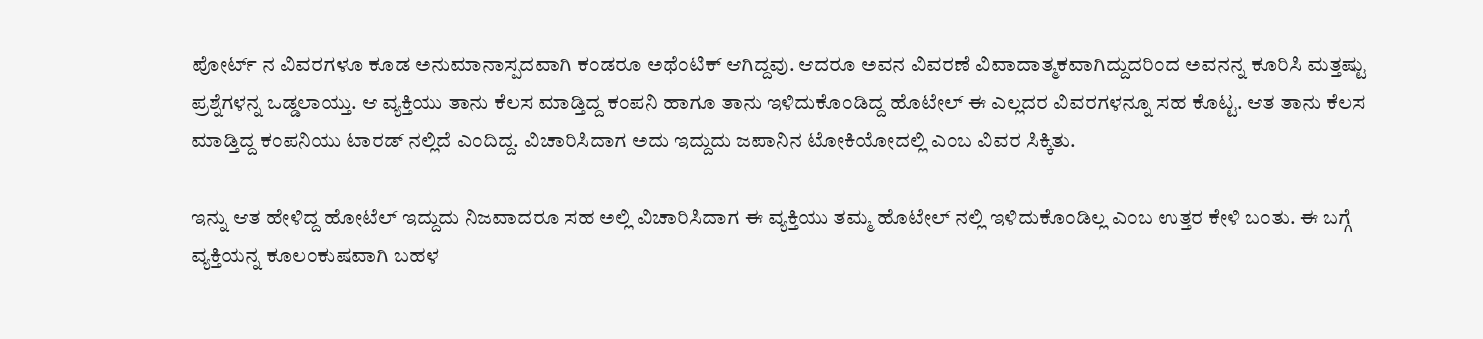ಪೋರ್ಟ್ ನ ವಿವರಗಳೂ ಕೂಡ ಅನುಮಾನಾಸ್ಪದವಾಗಿ ಕಂಡರೂ ಅಥೆಂಟಿಕ್ ಆಗಿದ್ದವು. ಆದರೂ ಅವನ ವಿವರಣೆ ವಿವಾದಾತ್ಮಕವಾಗಿದ್ದುದರಿಂದ ಅವನನ್ನ ಕೂರಿಸಿ ಮತ್ತಷ್ಟು ಪ್ರಶ್ನೆಗಳನ್ನ ಒಡ್ಡಲಾಯ್ತು. ಆ ವ್ಯಕ್ತಿಯು ತಾನು ಕೆಲಸ ಮಾಡ್ತಿದ್ದ ಕಂಪನಿ ಹಾಗೂ ತಾನು ಇಳಿದುಕೊಂಡಿದ್ದ ಹೊಟೇಲ್ ಈ ಎಲ್ಲದರ ವಿವರಗಳನ್ನೂ ಸಹ ಕೊಟ್ಟ. ಆತ ತಾನು ಕೆಲಸ ಮಾಡ್ತಿದ್ದ ಕಂಪನಿಯು ಟಾರಡ್ ನಲ್ಲಿದೆ ಎಂದಿದ್ದ. ವಿಚಾರಿಸಿದಾಗ ಅದು ಇದ್ದುದು ಜಪಾನಿನ ಟೋಕಿಯೋದಲ್ಲಿ ಎಂಬ ವಿವರ ಸಿಕ್ಕಿತು.

ಇನ್ನು ಆತ ಹೇಳಿದ್ದ ಹೋಟೆಲ್ ಇದ್ದುದು ನಿಜವಾದರೂ ಸಹ ಅಲ್ಲಿ ವಿಚಾರಿಸಿದಾಗ ಈ ವ್ಯಕ್ತಿಯು ತಮ್ಮ ಹೊಟೇಲ್ ನಲ್ಲಿ ಇಳಿದುಕೊಂಡಿಲ್ಲ ಎಂಬ ಉತ್ತರ ಕೇಳಿ ಬಂತು. ಈ ಬಗ್ಗೆ ವ್ಯಕ್ತಿಯನ್ನ ಕೂಲಂಕುಷವಾಗಿ ಬಹಳ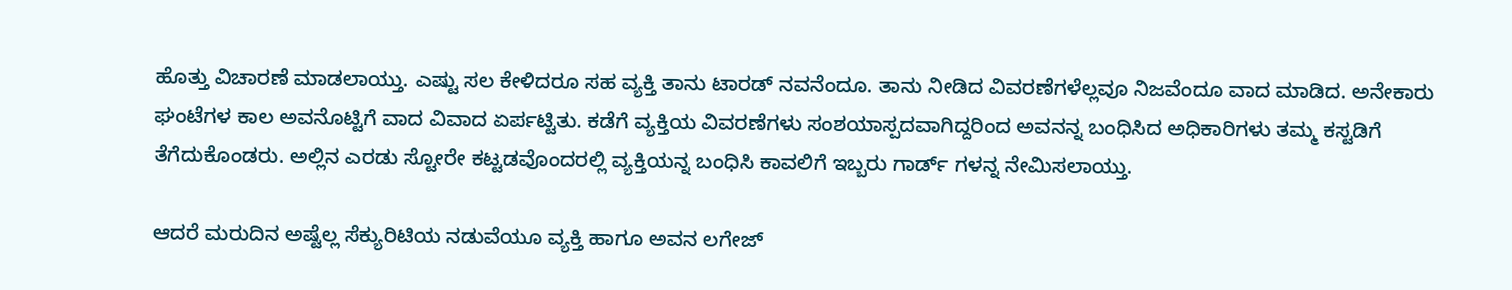ಹೊತ್ತು ವಿಚಾರಣೆ ಮಾಡಲಾಯ್ತು. ಎಷ್ಟು ಸಲ ಕೇಳಿದರೂ ಸಹ ವ್ಯಕ್ತಿ ತಾನು ಟಾರಡ್ ನವನೆಂದೂ. ತಾನು ನೀಡಿದ ವಿವರಣೆಗಳೆಲ್ಲವೂ ನಿಜವೆಂದೂ ವಾದ ಮಾಡಿದ. ಅನೇಕಾರು ಘಂಟೆಗಳ ಕಾಲ ಅವನೊಟ್ಟಿಗೆ ವಾದ ವಿವಾದ ಏರ್ಪಟ್ಟಿತು. ಕಡೆಗೆ ವ್ಯಕ್ತಿಯ ವಿವರಣೆಗಳು ಸಂಶಯಾಸ್ಪದವಾಗಿದ್ದರಿಂದ ಅವನನ್ನ ಬಂಧಿಸಿದ ಅಧಿಕಾರಿಗಳು ತಮ್ಮ ಕಸ್ಟಡಿಗೆ ತೆಗೆದುಕೊಂಡರು. ಅಲ್ಲಿನ ಎರಡು ಸ್ಟೋರೇ ಕಟ್ಟಡವೊಂದರಲ್ಲಿ ವ್ಯಕ್ತಿಯನ್ನ ಬಂಧಿಸಿ ಕಾವಲಿಗೆ ಇಬ್ಬರು ಗಾರ್ಡ್ ಗಳನ್ನ ನೇಮಿಸಲಾಯ್ತು.

ಆದರೆ ಮರುದಿನ ಅಷ್ಟೆಲ್ಲ ಸೆಕ್ಯುರಿಟಿಯ ನಡುವೆಯೂ ವ್ಯಕ್ತಿ ಹಾಗೂ ಅವನ ಲಗೇಜ್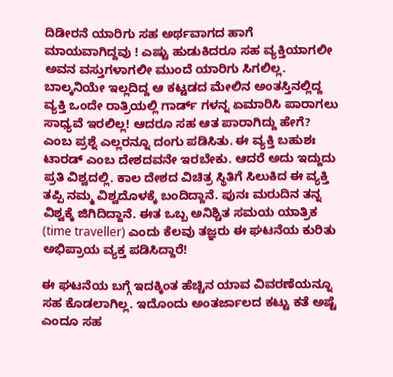ದಿಡೀರನೆ ಯಾರಿಗು ಸಹ ಅರ್ಥವಾಗದ ಹಾಗೆ ಮಾಯವಾಗಿದ್ದವು ! ಎಷ್ಟು ಹುಡುಕಿದರೂ ಸಹ ವ್ಯಕ್ತಿಯಾಗಲೀ ಅವನ ವಸ್ತುಗಳಾಗಲೀ ಮುಂದೆ ಯಾರಿಗು ಸಿಗಲಿಲ್ಲ. ಬಾಲ್ಕನಿಯೇ ಇಲ್ಲದಿದ್ದ ಆ ಕಟ್ಟಡದ ಮೇಲಿನ ಅಂತಸ್ತಿನಲ್ಲಿದ್ದ ವ್ಯಕ್ತಿ ಒಂದೇ ರಾತ್ರಿಯಲ್ಲಿ ಗಾರ್ಡ್ ಗಳನ್ನ ಏಮಾರಿಸಿ ಪಾರಾಗಲು ಸಾಧ್ಯವೆ ಇರಲಿಲ್ಲ! ಆದರೂ ಸಹ ಆತ ಪಾರಾಗಿದ್ದು ಹೇಗೆ? ಎಂಬ ಪ್ರಶ್ನೆ ಎಲ್ಲರನ್ನೂ ದಂಗು ಪಡಿಸಿತು. ಈ ವ್ಯಕ್ತಿ ಬಹುಶಃ ಟಾರಡ್ ಎಂಬ ದೇಶದವನೇ ಇರಬೇಕು. ಆದರೆ ಅದು ಇದ್ದುದು ಪ್ರತಿ ವಿಶ್ವದಲ್ಲಿ. ಕಾಲ ದೇಶದ ವಿಚಿತ್ರ ಸ್ಥಿತಿಗೆ ಸಿಲುಕಿದ ಈ ವ್ಯಕ್ತಿ ತಪ್ಪಿ ನಮ್ಮ ವಿಶ್ವದೊಳಕ್ಕೆ ಬಂದಿದ್ದಾನೆ. ಪುನಃ ಮರುದಿನ ತನ್ನ ವಿಶ್ವಕ್ಕೆ ಜಿಗಿದಿದ್ದಾನೆ. ಈತ ಒಬ್ಬ ಅನಿಶ್ಚಿತ ಸಮಯ ಯಾತ್ರಿಕ (time traveller) ಎಂದು ಕೆಲವು ತಜ್ಞರು ಈ ಘಟನೆಯ ಕುರಿತು ಅಭಿಪ್ರಾಯ ವ್ಯಕ್ತ ಪಡಿಸಿದ್ದಾರೆ!

ಈ ಘಟನೆಯ ಬಗ್ಗೆ ಇದಕ್ಕಿಂತ ಹೆಚ್ಚಿನ ಯಾವ ವಿವರಣೆಯನ್ನೂ ಸಹ ಕೊಡಲಾಗಿಲ್ಲ. ಇದೊಂದು ಅಂತರ್ಜಾಲದ ಕಟ್ಟು ಕತೆ ಅಷ್ಟೆ ಎಂದೂ ಸಹ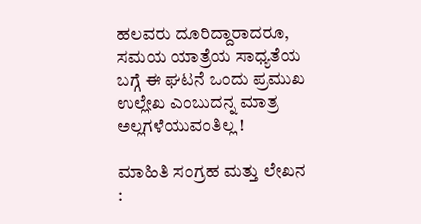ಹಲವರು ದೂರಿದ್ದಾರಾದರೂ, ಸಮಯ ಯಾತ್ರೆಯ ಸಾಧ್ಯತೆಯ ಬಗ್ಗೆ ಈ ಘಟನೆ ಒಂದು ಪ್ರಮುಖ ಉಲ್ಲೇಖ ಎಂಬುದನ್ನ ಮಾತ್ರ ಅಲ್ಲಗಳೆಯುವಂತಿಲ್ಲ !

ಮಾಹಿತಿ ಸಂಗ್ರಹ ಮತ್ತು ಲೇಖನ :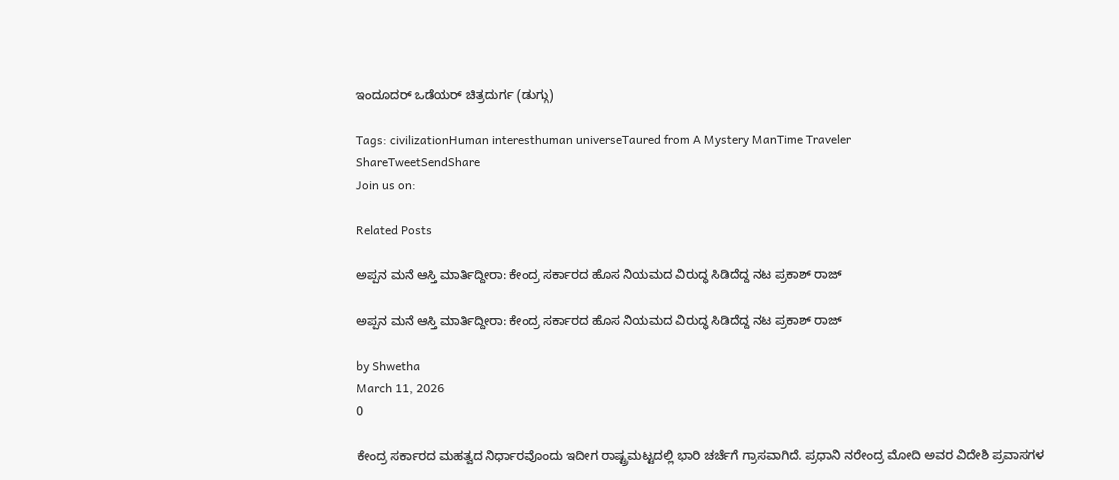ಇಂದೂದರ್ ಒಡೆಯರ್ ಚಿತ್ರದುರ್ಗ (ಡುಗ್ಗು)

Tags: civilizationHuman interesthuman universeTaured from A Mystery ManTime Traveler
ShareTweetSendShare
Join us on:

Related Posts

ಅಪ್ಪನ ಮನೆ ಆಸ್ತಿ ಮಾರ್ತಿದ್ದೀರಾ: ಕೇಂದ್ರ ಸರ್ಕಾರದ ಹೊಸ ನಿಯಮದ ವಿರುದ್ಧ ಸಿಡಿದೆದ್ದ ನಟ ಪ್ರಕಾಶ್ ರಾಜ್

ಅಪ್ಪನ ಮನೆ ಆಸ್ತಿ ಮಾರ್ತಿದ್ದೀರಾ: ಕೇಂದ್ರ ಸರ್ಕಾರದ ಹೊಸ ನಿಯಮದ ವಿರುದ್ಧ ಸಿಡಿದೆದ್ದ ನಟ ಪ್ರಕಾಶ್ ರಾಜ್

by Shwetha
March 11, 2026
0

ಕೇಂದ್ರ ಸರ್ಕಾರದ ಮಹತ್ವದ ನಿರ್ಧಾರವೊಂದು ಇದೀಗ ರಾಷ್ಟ್ರಮಟ್ಟದಲ್ಲಿ ಭಾರಿ ಚರ್ಚೆಗೆ ಗ್ರಾಸವಾಗಿದೆ. ಪ್ರಧಾನಿ ನರೇಂದ್ರ ಮೋದಿ ಅವರ ವಿದೇಶಿ ಪ್ರವಾಸಗಳ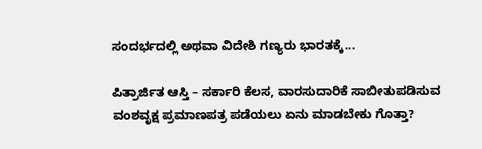ಸಂದರ್ಭದಲ್ಲಿ ಅಥವಾ ವಿದೇಶಿ ಗಣ್ಯರು ಭಾರತಕ್ಕೆ...

ಪಿತ್ರಾರ್ಜಿತ ಆಸ್ತಿ – ಸರ್ಕಾರಿ ಕೆಲಸ, ವಾರಸುದಾರಿಕೆ ಸಾಬೀತುಪಡಿಸುವ ವಂಶವೃಕ್ಷ ಪ್ರಮಾಣಪತ್ರ ಪಡೆಯಲು ಏನು ಮಾಡಬೇಕು ಗೊತ್ತಾ?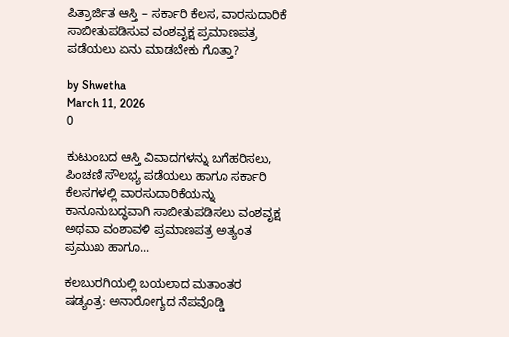ಪಿತ್ರಾರ್ಜಿತ ಆಸ್ತಿ – ಸರ್ಕಾರಿ ಕೆಲಸ, ವಾರಸುದಾರಿಕೆ ಸಾಬೀತುಪಡಿಸುವ ವಂಶವೃಕ್ಷ ಪ್ರಮಾಣಪತ್ರ ಪಡೆಯಲು ಏನು ಮಾಡಬೇಕು ಗೊತ್ತಾ?

by Shwetha
March 11, 2026
0

ಕುಟುಂಬದ ಆಸ್ತಿ ವಿವಾದಗಳನ್ನು ಬಗೆಹರಿಸಲು, ಪಿಂಚಣಿ ಸೌಲಭ್ಯ ಪಡೆಯಲು ಹಾಗೂ ಸರ್ಕಾರಿ ಕೆಲಸಗಳಲ್ಲಿ ವಾರಸುದಾರಿಕೆಯನ್ನು ಕಾನೂನುಬದ್ಧವಾಗಿ ಸಾಬೀತುಪಡಿಸಲು ವಂಶವೃಕ್ಷ ಅಥವಾ ವಂಶಾವಳಿ ಪ್ರಮಾಣಪತ್ರ ಅತ್ಯಂತ ಪ್ರಮುಖ ಹಾಗೂ...

ಕಲಬುರಗಿಯಲ್ಲಿ ಬಯಲಾದ ಮತಾಂತರ ಷಡ್ಯಂತ್ರ: ಅನಾರೋಗ್ಯದ ನೆಪವೊಡ್ಡಿ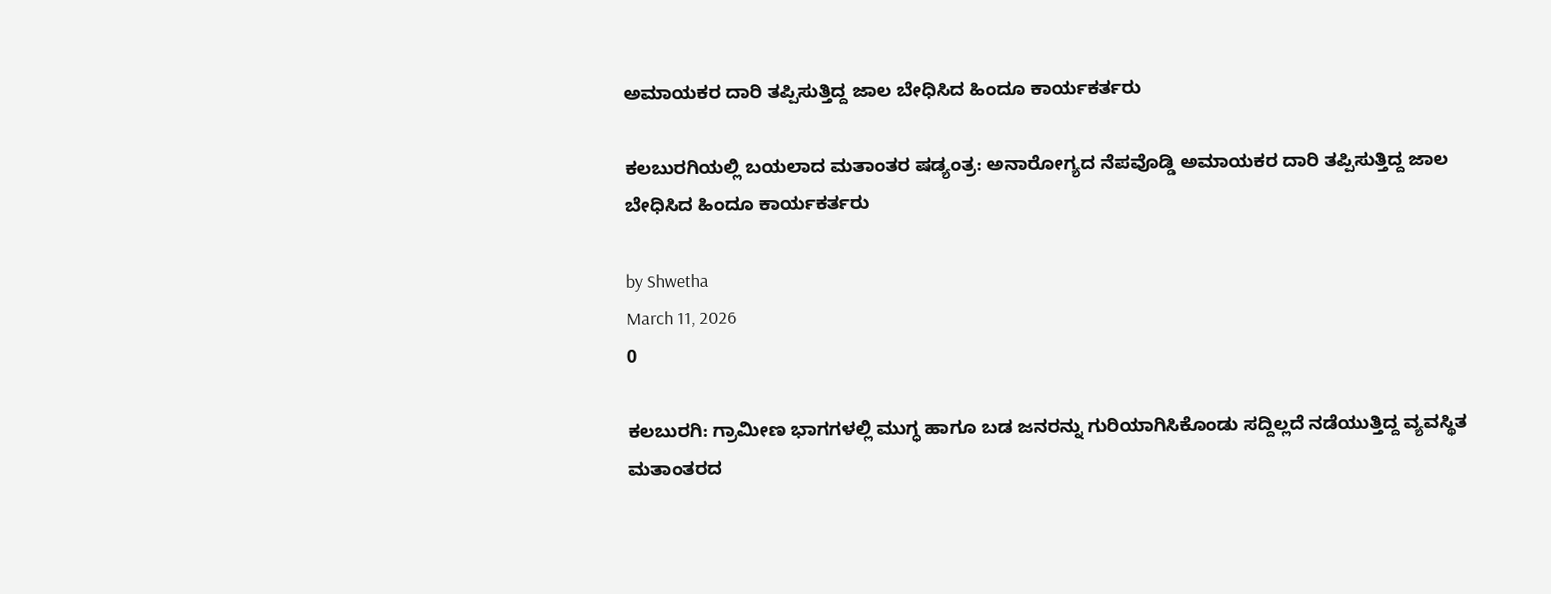ಅಮಾಯಕರ ದಾರಿ ತಪ್ಪಿಸುತ್ತಿದ್ದ ಜಾಲ ಬೇಧಿಸಿದ ಹಿಂದೂ ಕಾರ್ಯಕರ್ತರು

ಕಲಬುರಗಿಯಲ್ಲಿ ಬಯಲಾದ ಮತಾಂತರ ಷಡ್ಯಂತ್ರ: ಅನಾರೋಗ್ಯದ ನೆಪವೊಡ್ಡಿ ಅಮಾಯಕರ ದಾರಿ ತಪ್ಪಿಸುತ್ತಿದ್ದ ಜಾಲ ಬೇಧಿಸಿದ ಹಿಂದೂ ಕಾರ್ಯಕರ್ತರು

by Shwetha
March 11, 2026
0

ಕಲಬುರಗಿ: ಗ್ರಾಮೀಣ ಭಾಗಗಳಲ್ಲಿ ಮುಗ್ಧ ಹಾಗೂ ಬಡ ಜನರನ್ನು ಗುರಿಯಾಗಿಸಿಕೊಂಡು ಸದ್ದಿಲ್ಲದೆ ನಡೆಯುತ್ತಿದ್ದ ವ್ಯವಸ್ಥಿತ ಮತಾಂತರದ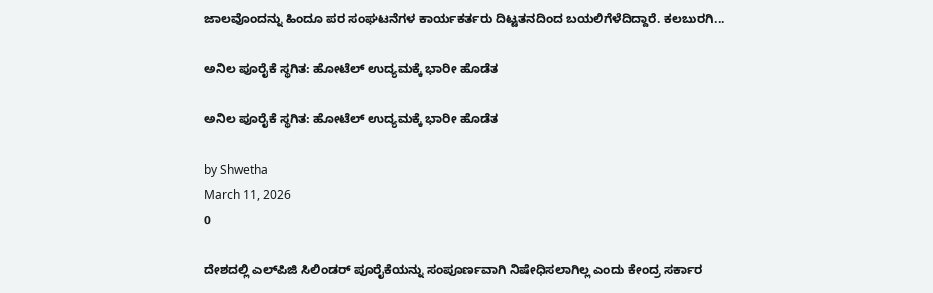ಜಾಲವೊಂದನ್ನು ಹಿಂದೂ ಪರ ಸಂಘಟನೆಗಳ ಕಾರ್ಯಕರ್ತರು ದಿಟ್ಟತನದಿಂದ ಬಯಲಿಗೆಳೆದಿದ್ದಾರೆ. ಕಲಬುರಗಿ...

ಅನಿಲ ಪೂರೈಕೆ ಸ್ಥಗಿತ: ಹೋಟೆಲ್ ಉದ್ಯಮಕ್ಕೆ ಭಾರೀ ಹೊಡೆತ

ಅನಿಲ ಪೂರೈಕೆ ಸ್ಥಗಿತ: ಹೋಟೆಲ್ ಉದ್ಯಮಕ್ಕೆ ಭಾರೀ ಹೊಡೆತ

by Shwetha
March 11, 2026
0

ದೇಶದಲ್ಲಿ ಎಲ್‌ಪಿಜಿ ಸಿಲಿಂಡರ್ ಪೂರೈಕೆಯನ್ನು ಸಂಪೂರ್ಣವಾಗಿ ನಿಷೇಧಿಸಲಾಗಿಲ್ಲ ಎಂದು ಕೇಂದ್ರ ಸರ್ಕಾರ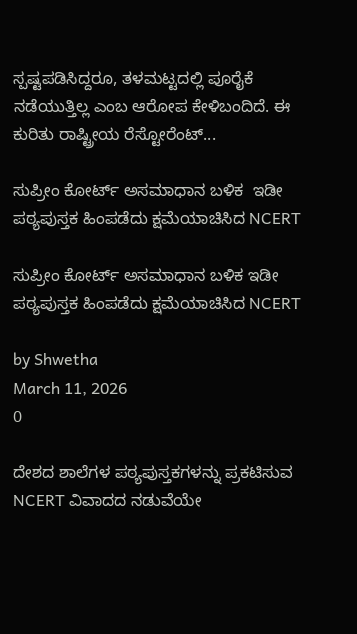ಸ್ಪಷ್ಟಪಡಿಸಿದ್ದರೂ, ತಳಮಟ್ಟದಲ್ಲಿ ಪೂರೈಕೆ ನಡೆಯುತ್ತಿಲ್ಲ ಎಂಬ ಆರೋಪ ಕೇಳಿಬಂದಿದೆ. ಈ ಕುರಿತು ರಾಷ್ಟ್ರೀಯ ರೆಸ್ಟೋರೆಂಟ್...

ಸುಪ್ರೀಂ ಕೋರ್ಟ್ ಅಸಮಾಧಾನ ಬಳಿಕ  ಇಡೀ ಪಠ್ಯಪುಸ್ತಕ ಹಿಂಪಡೆದು ಕ್ಷಮೆಯಾಚಿಸಿದ NCERT

ಸುಪ್ರೀಂ ಕೋರ್ಟ್ ಅಸಮಾಧಾನ ಬಳಿಕ ಇಡೀ ಪಠ್ಯಪುಸ್ತಕ ಹಿಂಪಡೆದು ಕ್ಷಮೆಯಾಚಿಸಿದ NCERT

by Shwetha
March 11, 2026
0

ದೇಶದ ಶಾಲೆಗಳ ಪಠ್ಯಪುಸ್ತಕಗಳನ್ನು ಪ್ರಕಟಿಸುವ NCERT ವಿವಾದದ ನಡುವೆಯೇ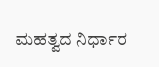ಮಹತ್ವದ ನಿರ್ಧಾರ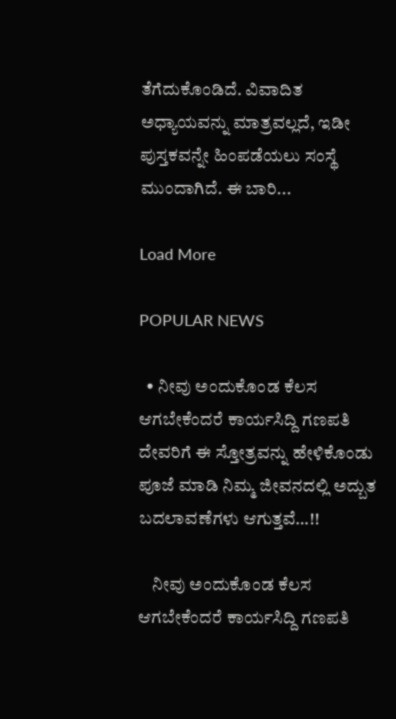ತೆಗೆದುಕೊಂಡಿದೆ. ವಿವಾದಿತ ಅಧ್ಯಾಯವನ್ನು ಮಾತ್ರವಲ್ಲದೆ, ಇಡೀ ಪುಸ್ತಕವನ್ನೇ ಹಿಂಪಡೆಯಲು ಸಂಸ್ಥೆ ಮುಂದಾಗಿದೆ. ಈ ಬಾರಿ...

Load More

POPULAR NEWS

  • ನೀವು ಅಂದುಕೊಂಡ ಕೆಲಸ ಆಗಬೇಕೆಂದರೆ ಕಾರ್ಯಸಿದ್ದಿ ಗಣಪತಿ ದೇವರಿಗೆ ಈ ಸ್ತೋತ್ರವನ್ನು ಹೇಳಿಕೊಂಡು ಪೂಜೆ ಮಾಡಿ ನಿಮ್ಮ ಜೀವನದಲ್ಲಿ ಅದ್ಬುತ ಬದಲಾವಣೆಗಳು ಆಗುತ್ತವೆ…!!

    ನೀವು ಅಂದುಕೊಂಡ ಕೆಲಸ ಆಗಬೇಕೆಂದರೆ ಕಾರ್ಯಸಿದ್ದಿ ಗಣಪತಿ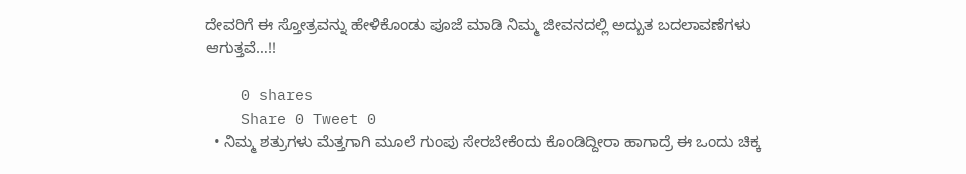ದೇವರಿಗೆ ಈ ಸ್ತೋತ್ರವನ್ನು ಹೇಳಿಕೊಂಡು ಪೂಜೆ ಮಾಡಿ ನಿಮ್ಮ ಜೀವನದಲ್ಲಿ ಅದ್ಬುತ ಬದಲಾವಣೆಗಳು ಆಗುತ್ತವೆ…!!

    0 shares
    Share 0 Tweet 0
  • ನಿಮ್ಮ ಶತ್ರುಗಳು ಮೆತ್ತಗಾಗಿ ಮೂಲೆ ಗುಂಪು ಸೇರಬೇಕೆಂದು ಕೊಂಡಿದ್ದೀರಾ ಹಾಗಾದ್ರೆ ಈ ಒಂದು ಚಿಕ್ಕ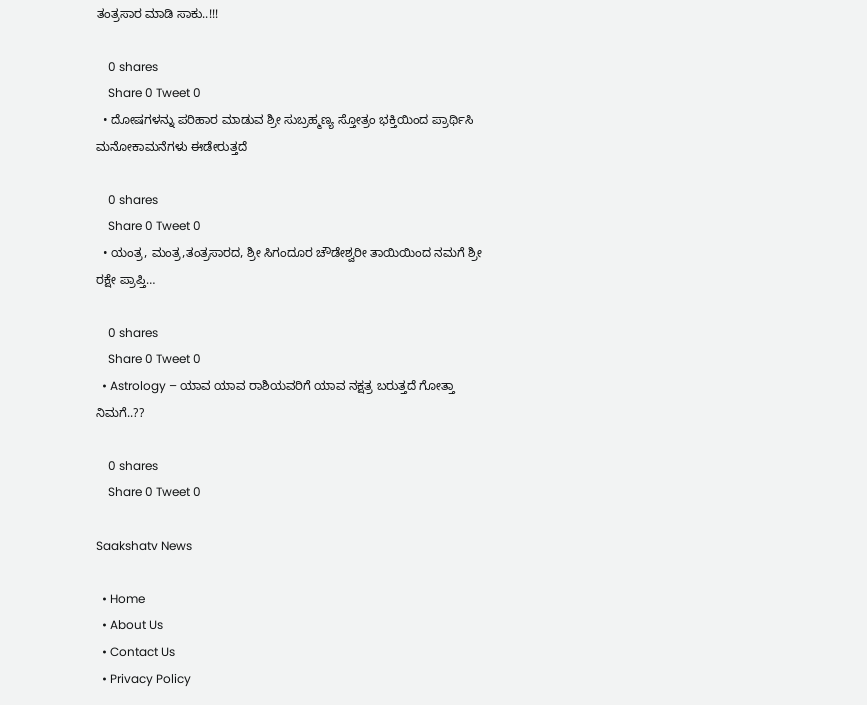ತಂತ್ರಸಾರ ಮಾಡಿ ಸಾಕು..!!!

    0 shares
    Share 0 Tweet 0
  • ದೋಷಗಳನ್ನು ಪರಿಹಾರ ಮಾಡುವ ಶ್ರೀ ಸುಬ್ರಹ್ಮಣ್ಯ ಸ್ತೋತ್ರಂ ಭಕ್ತಿಯಿಂದ ಪ್ರಾರ್ಥಿಸಿ ಮನೋಕಾಮನೆಗಳು ಈಡೇರುತ್ತದೆ

    0 shares
    Share 0 Tweet 0
  • ಯಂತ್ರ, ಮಂತ್ರ,ತಂತ್ರಸಾರದ, ಶ್ರೀ ಸಿಗಂದೂರ ಚೌಡೇಶ್ವರೀ ತಾಯಿಯಿಂದ ನಮಗೆ ಶ್ರೀ ರಕ್ಷೇ ಪ್ರಾಪ್ತಿ…

    0 shares
    Share 0 Tweet 0
  • Astrology – ಯಾವ ಯಾವ ರಾಶಿಯವರಿಗೆ ಯಾವ ನಕ್ಷತ್ರ ಬರುತ್ತದೆ ಗೋತ್ತಾ ನಿಮಗೆ..??

    0 shares
    Share 0 Tweet 0

Saakshatv News

  • Home
  • About Us
  • Contact Us
  • Privacy Policy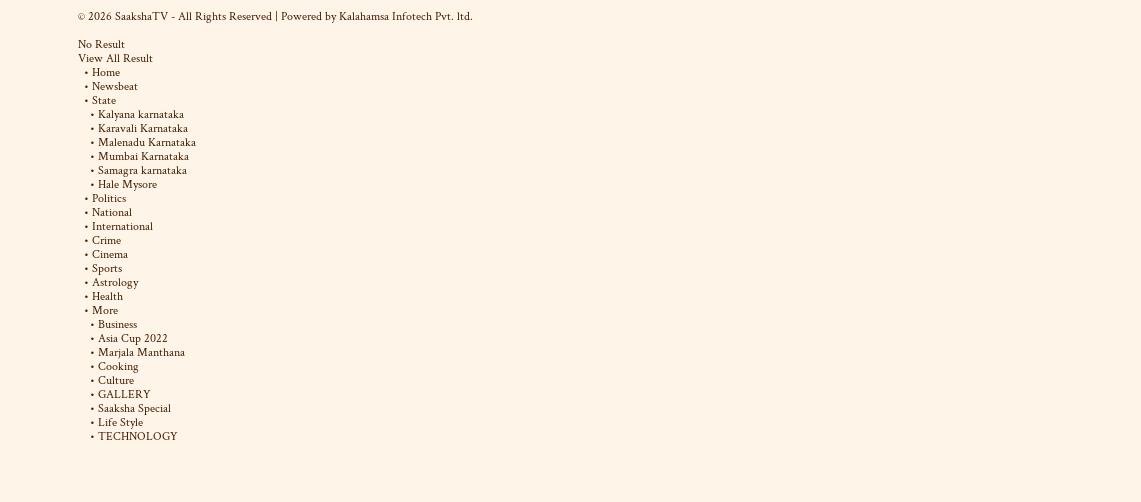© 2026 SaakshaTV - All Rights Reserved | Powered by Kalahamsa Infotech Pvt. ltd.

No Result
View All Result
  • Home
  • Newsbeat
  • State
    • Kalyana karnataka
    • Karavali Karnataka
    • Malenadu Karnataka
    • Mumbai Karnataka
    • Samagra karnataka
    • Hale Mysore
  • Politics
  • National
  • International
  • Crime
  • Cinema
  • Sports
  • Astrology
  • Health
  • More
    • Business
    • Asia Cup 2022
    • Marjala Manthana
    • Cooking
    • Culture
    • GALLERY
    • Saaksha Special
    • Life Style
    • TECHNOLOGY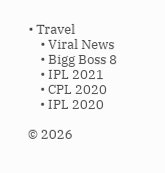• Travel
    • Viral News
    • Bigg Boss 8
    • IPL 2021
    • CPL 2020
    • IPL 2020

© 2026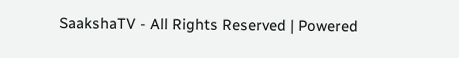SaakshaTV - All Rights Reserved | Powered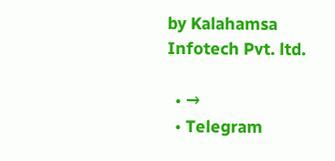by Kalahamsa Infotech Pvt. ltd.

  • →
  • Telegram